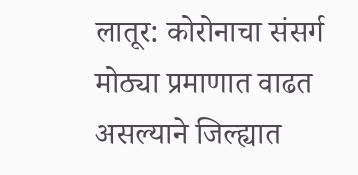लातूर: कोरोनाचा संसर्ग मोठ्या प्रमाणात वाढत असल्याने जिल्ह्यात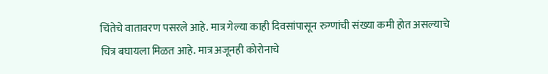चिंतेचे वातावरण पसरले आहे. मात्र गेल्या काही दिवसांपासून रुग्णांची संख्या कमी होत असल्याचे चित्र बघायला मिळत आहे. मात्र अजूनही कोरोनाचे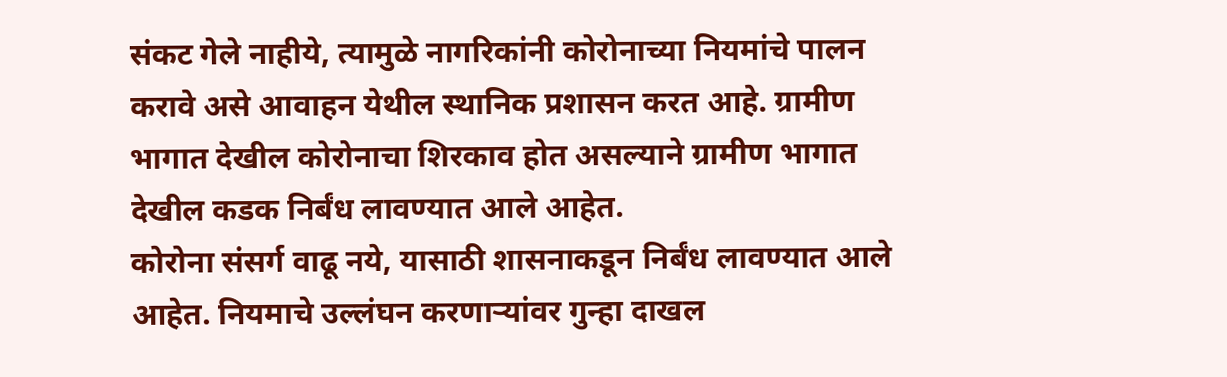संकट गेले नाहीये, त्यामुळे नागरिकांनी कोरोनाच्या नियमांचे पालन करावे असे आवाहन येथील स्थानिक प्रशासन करत आहे. ग्रामीण भागात देखील कोरोनाचा शिरकाव होत असल्याने ग्रामीण भागात देखील कडक निर्बंध लावण्यात आले आहेत.
कोरोना संसर्ग वाढू नये, यासाठी शासनाकडून निर्बंध लावण्यात आले आहेत. नियमाचे उल्लंघन करणाऱ्यांवर गुन्हा दाखल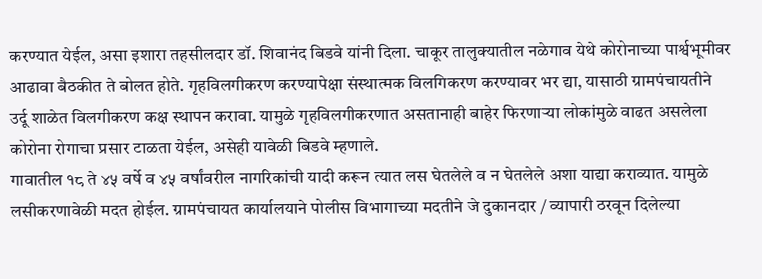करण्यात येईल, असा इशारा तहसीलदार डॉ. शिवानंद बिडवे यांनी दिला. चाकूर तालुक्यातील नळेगाव येथे कोरोनाच्या पार्श्वभूमीवर आढावा बैठकीत ते बोलत होते. गृहविलगीकरण करण्यापेक्षा संस्थात्मक विलगिकरण करण्यावर भर द्या, यासाठी ग्रामपंचायतीने उर्दू शाळेत विलगीकरण कक्ष स्थापन करावा. यामुळे गृहविलगीकरणात असतानाही बाहेर फिरणाऱ्या लोकांमुळे वाढत असलेला कोरोना रोगाचा प्रसार टाळता येईल, असेही यावेळी बिडवे म्हणाले.
गावातील १८ ते ४५ वर्षे व ४५ वर्षांवरील नागरिकांची यादी करून त्यात लस घेतलेले व न घेतलेले अशा याद्या कराव्यात. यामुळे लसीकरणावेळी मदत होईल. ग्रामपंचायत कार्यालयाने पोलीस विभागाच्या मदतीने जे दुकानदार / व्यापारी ठरवून दिलेल्या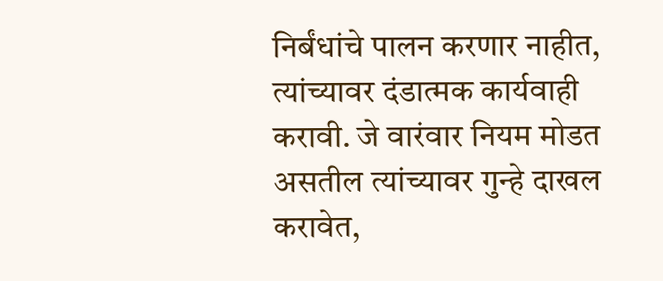निर्बंधांचे पालन करणार नाहीत, त्यांच्यावर दंडात्मक कार्यवाही करावी. जे वारंवार नियम मोडत असतील त्यांच्यावर गुन्हे दाखल करावेत,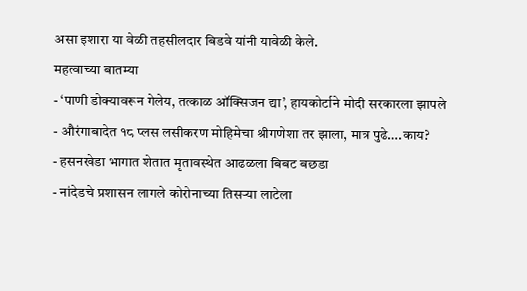असा इशारा या वेळी तहसीलदार बिडवे यांनी यावेळी केले.
महत्वाच्या बातम्या
- ‘पाणी डोक्यावरून गेलेय, तत्काळ ऑक्सिजन द्या’, हायकोर्टाने मोदी सरकारला झापले
- औरंगाबादेत १८ प्लस लसीकरण मोहिमेचा श्रीगणेशा तर झाला, मात्र पुढे….काय?
- हसनखेडा भागात शेतात मृतावस्थेत आढळला बिबट बछडा
- नांदेडचे प्रशासन लागले कोरोनाच्या तिसऱ्या लाटेला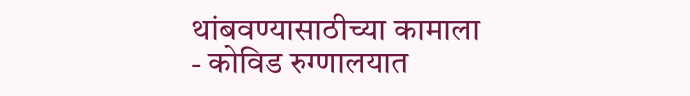थांबवण्यासाठीच्या कामाला
- कोविड रुग्णालयात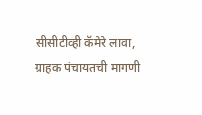सीसीटीव्ही कॅमेरे लावा, ग्राहक पंचायतची मागणी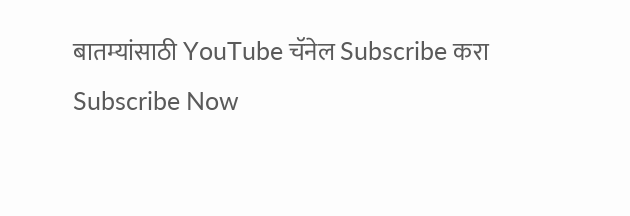बातम्यांसाठी YouTube चॅनेल Subscribe करा
Subscribe Now